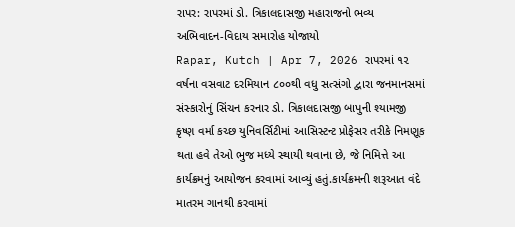રાપર: રાપરમાં ડો. ત્રિકાલદાસજી મહારાજનો ભવ્ય અભિવાદન-વિદાય સમારોહ યોજાયો
Rapar, Kutch | Apr 7, 2026 રાપરમાં ૧૨ વર્ષના વસવાટ દરમિયાન ૮૦૦થી વધુ સત્સંગો દ્વારા જનમાનસમાં સંસ્કારોનું સિંચન કરનાર ડો. ત્રિકાલદાસજી બાપુની શ્યામજી કૃષ્ણ વર્મા કચ્છ યુનિવર્સિટીમાં આસિસ્ટન્ટ પ્રોફેસર તરીકે નિમણૂક થતા હવે તેઓ ભુજ મધ્યે સ્થાયી થવાના છે, જે નિમિત્તે આ કાર્યક્રમનું આયોજન કરવામાં આવ્યું હતું.કાર્યક્રમની શરૂઆત વંદે માતરમ ગાનથી કરવામાં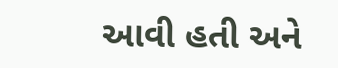આવી હતી અને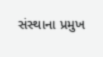સંસ્થાના પ્રમુખ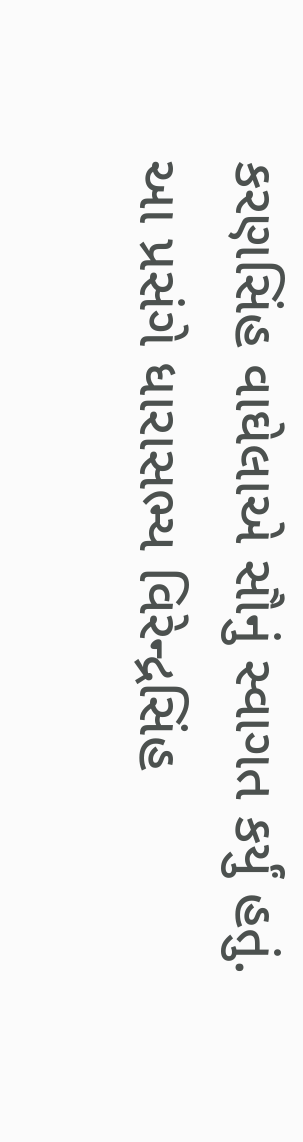કરણસિંહ વાઘેલાએ સૌનું સ્વાગત કર્યું હતું. આ પ્રસંગે ધારાસભ્ય વિરેન્દ્રસિંહ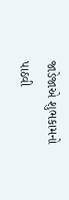જાડેજાએ શુભકામનો પાઠવી